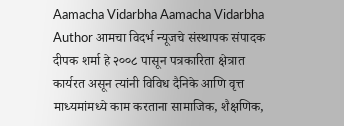Aamacha Vidarbha Aamacha Vidarbha Author आमचा विदर्भ न्यूजचे संस्थापक संपादक दीपक शर्मा हे २००८ पासून पत्रकारिता क्षेत्रात कार्यरत असून त्यांनी विविध दैनिके आणि वृत्त माध्यमांमध्ये काम करताना सामाजिक, शैक्षणिक,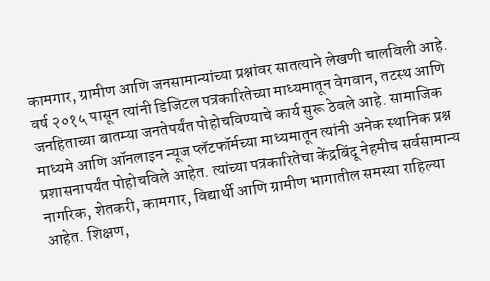कामगार, ग्रामीण आणि जनसामान्यांच्या प्रश्नांवर सातत्याने लेखणी चालविली आहे. वर्ष २०१५ पासून त्यांनी डिजिटल पत्रकारितेच्या माध्यमातून वेगवान, तटस्थ आणि जनहिताच्या बातम्या जनतेपर्यंत पोहोचविण्याचे कार्य सुरू ठेवले आहे. सामाजिक माध्यमे आणि ऑनलाइन न्यूज प्लॅटफॉर्मच्या माध्यमातून त्यांनी अनेक स्थानिक प्रश्न प्रशासनापर्यंत पोहोचविले आहेत. त्यांच्या पत्रकारितेचा केंद्रबिंदू नेहमीच सर्वसामान्य नागरिक, शेतकरी, कामगार, विद्यार्थी आणि ग्रामीण भागातील समस्या राहिल्या आहेत. शिक्षण,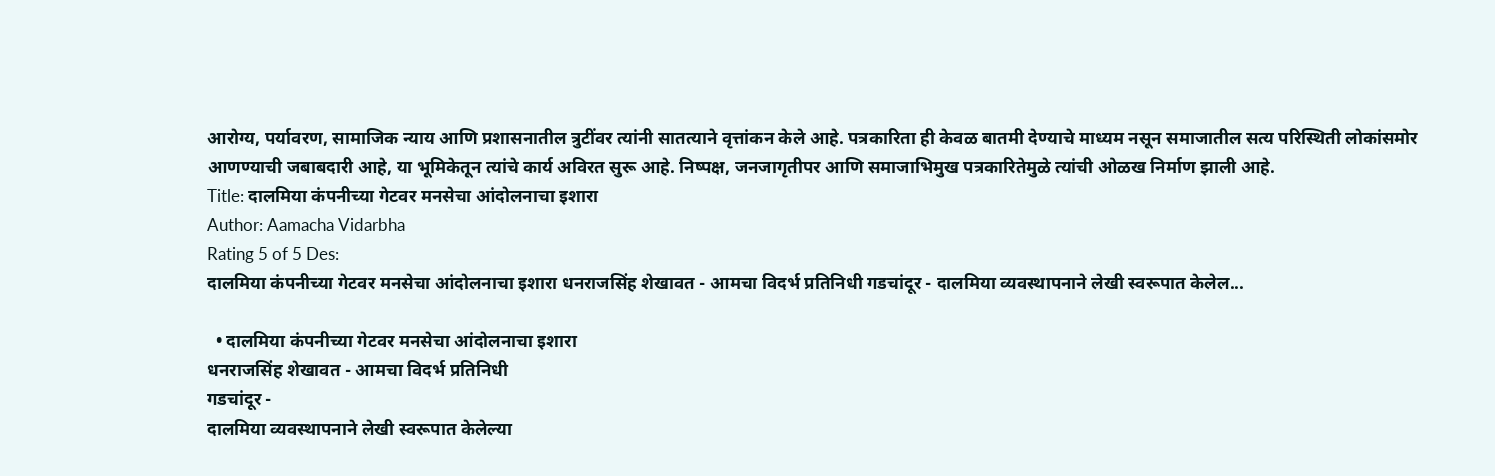आरोग्य, पर्यावरण, सामाजिक न्याय आणि प्रशासनातील त्रुटींवर त्यांनी सातत्याने वृत्तांकन केले आहे. पत्रकारिता ही केवळ बातमी देण्याचे माध्यम नसून समाजातील सत्य परिस्थिती लोकांसमोर आणण्याची जबाबदारी आहे, या भूमिकेतून त्यांचे कार्य अविरत सुरू आहे. निष्पक्ष, जनजागृतीपर आणि समाजाभिमुख पत्रकारितेमुळे त्यांची ओळख निर्माण झाली आहे.
Title: दालमिया कंपनीच्या गेटवर मनसेचा आंदोलनाचा इशारा
Author: Aamacha Vidarbha
Rating 5 of 5 Des:
दालमिया कंपनीच्या गेटवर मनसेचा आंदोलनाचा इशारा धनराजसिंह शेखावत - आमचा विदर्भ प्रतिनिधी गडचांदूर - दालमिया व्यवस्थापनाने लेखी स्वरूपात केलेल...

  • दालमिया कंपनीच्या गेटवर मनसेचा आंदोलनाचा इशारा
धनराजसिंह शेखावत - आमचा विदर्भ प्रतिनिधी
गडचांदूर -
दालमिया व्यवस्थापनाने लेखी स्वरूपात केलेल्या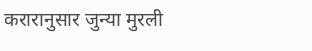करारानुसार जुन्या मुरली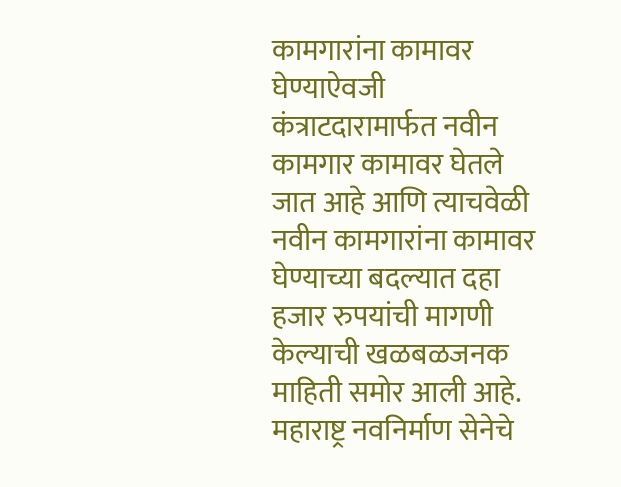कामगारांना कामावर घेण्याऐवजी कंत्राटदारामार्फत नवीन कामगार कामावर घेतले जात आहे आणि त्याचवेळी नवीन कामगारांना कामावर घेण्याच्या बदल्यात दहा हजार रुपयांची मागणी केल्याची खळबळजनक माहिती समोर आली आहे. महाराष्ट्र नवनिर्माण सेनेचे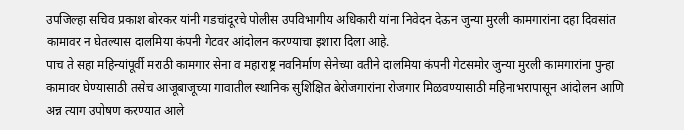उपजिल्हा सचिव प्रकाश बोरकर यांनी गडचांदूरचे पोलीस उपविभागीय अधिकारी यांना निवेदन देऊन जुन्या मुरली कामगारांना दहा दिवसांत कामावर न घेतल्यास दालमिया कंपनी गेटवर आंदोलन करण्याचा इशारा दिला आहे.
पाच ते सहा महिन्यांपूर्वी मराठी कामगार सेना व महाराष्ट्र नवनिर्माण सेनेच्या वतीने दालमिया कंपनी गेटसमोर जुन्या मुरली कामगारांना पुन्हा कामावर घेण्यासाठी तसेच आजूबाजूच्या गावातील स्थानिक सुशिक्षित बेरोजगारांना रोजगार मिळवण्यासाठी महिनाभरापासून आंदोलन आणि अन्न त्याग उपोषण करण्यात आले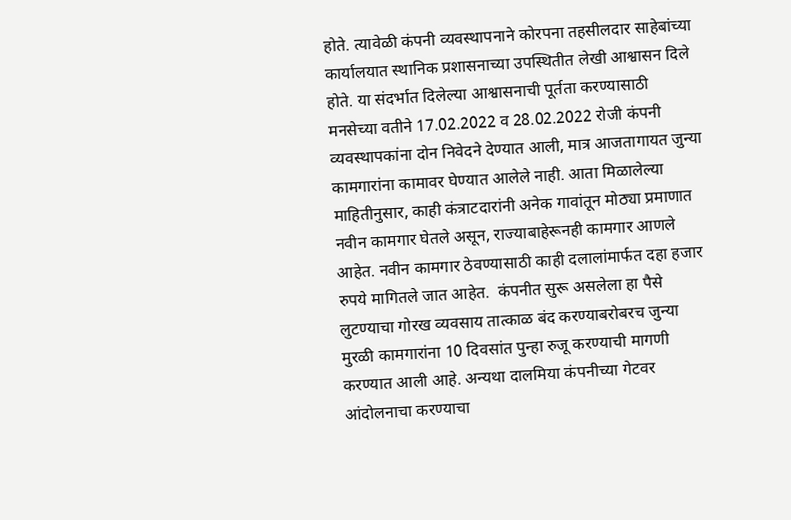होते. त्यावेळी कंपनी व्यवस्थापनाने कोरपना तहसीलदार साहेबांच्या कार्यालयात स्थानिक प्रशासनाच्या उपस्थितीत लेखी आश्वासन दिले होते. या संदर्भात दिलेल्या आश्वासनाची पूर्तता करण्यासाठी मनसेच्या वतीने 17.02.2022 व 28.02.2022 रोजी कंपनी व्यवस्थापकांना दोन निवेदने देण्यात आली, मात्र आजतागायत जुन्या कामगारांना कामावर घेण्यात आलेले नाही. आता मिळालेल्या माहितीनुसार, काही कंत्राटदारांनी अनेक गावांतून मोठ्या प्रमाणात नवीन कामगार घेतले असून, राज्याबाहेरूनही कामगार आणले आहेत. नवीन कामगार ठेवण्यासाठी काही दलालांमार्फत दहा हजार रुपये मागितले जात आहेत.  कंपनीत सुरू असलेला हा पैसे लुटण्याचा गोरख व्यवसाय तात्काळ बंद करण्याबरोबरच जुन्या मुरळी कामगारांना 10 दिवसांत पुन्हा रुजू करण्याची मागणी करण्यात आली आहे. अन्यथा दालमिया कंपनीच्या गेटवर आंदोलनाचा करण्याचा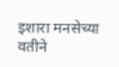इशारा मनसेच्या वतीने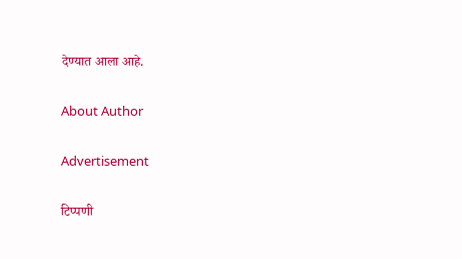देण्यात आला आहे.

About Author

Advertisement

टिप्पणी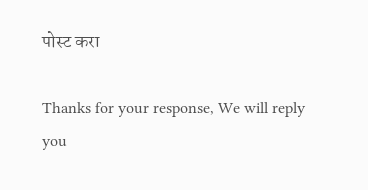पोस्ट करा

Thanks for your response, We will reply you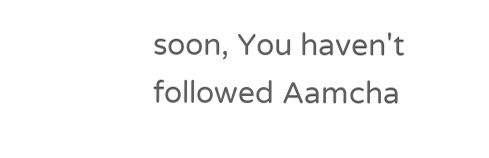soon, You haven't followed Aamcha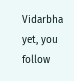Vidarbha yet, you follow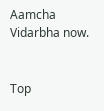Aamcha Vidarbha now.


Top